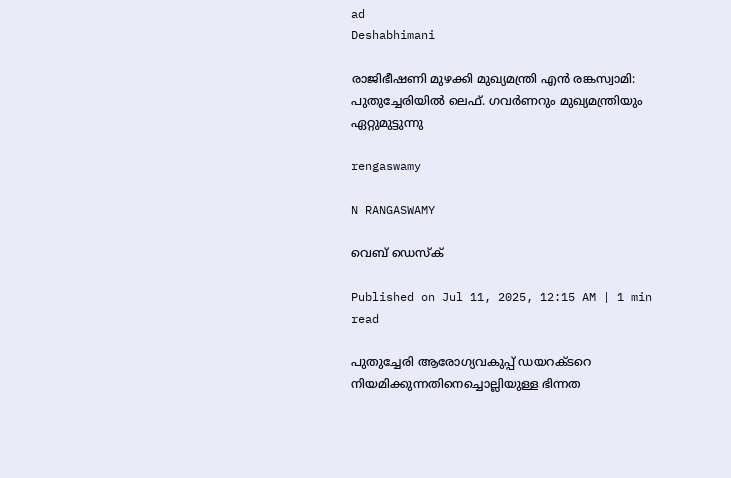ad
Deshabhimani

രാജിഭീഷണി മുഴക്കി മുഖ്യമന്ത്രി എൻ രങ്കസ്വാമി: പുതുച്ചേരിയിൽ ലെഫ്‌. ഗവർണറും മുഖ്യമന്ത്രിയും ഏറ്റുമുട്ടുന്നു

rengaswamy

N RANGASWAMY

വെബ് ഡെസ്ക്

Published on Jul 11, 2025, 12:15 AM | 1 min read

പുതുച്ചേരി ആരോഗ്യവകുപ്പ്‌ ഡയറക്ടറെ നിയമിക്കുന്നതിനെച്ചൊല്ലിയുള്ള ഭിന്നത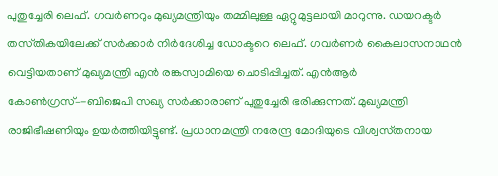പുതുച്ചേരി ലെഫ്‌. ഗവർണറും മുഖ്യമന്ത്രിയും തമ്മിലുള്ള ഏറ്റുമുട്ടലായി മാറുന്നു. ഡയറക്ടർ തസ്‌തികയിലേക്ക്‌ സർക്കാർ നിർദേശിച്ച ഡോക്ടറെ ലെഫ്‌. ഗവർണർ കൈലാസനാഥൻ വെട്ടിയതാണ്‌ മുഖ്യമന്ത്രി എൻ രങ്കസ്വാമിയെ ചൊടിപ്പിച്ചത്‌. എൻആർ കോൺഗ്രസ്‌–-ബിജെപി സഖ്യ സർക്കാരാണ്‌ പുതുച്ചേരി ഭരിക്കുന്നത്‌. മുഖ്യമന്ത്രി രാജിഭീഷണിയും ഉയർത്തിയിട്ടുണ്ട്‌. പ്രധാനമന്ത്രി നരേന്ദ്ര മോദിയുടെ വിശ്വസ്‌തനായ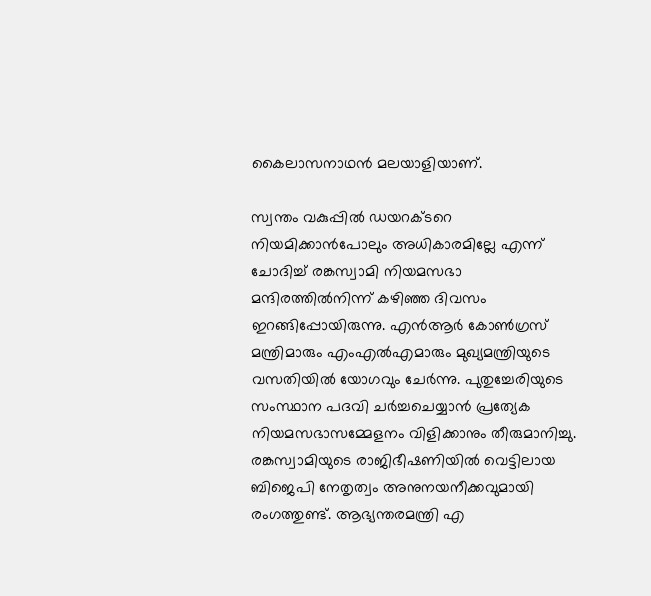കൈലാസനാഥൻ മലയാളിയാണ്‌.

സ്വന്തം വകുപ്പിൽ ഡയറക്ടറെ നിയമിക്കാൻപോലും അധികാരമില്ലേ എന്ന്‌ ചോദിച്ച്‌ രങ്കസ്വാമി നിയമസഭാ മന്ദിരത്തിൽനിന്ന്‌ കഴിഞ്ഞ ദിവസം ഇറങ്ങിപ്പോയിരുന്നു. എൻആർ കോൺഗ്രസ്‌ മന്ത്രിമാരും എംഎൽഎമാരും മുഖ്യമന്ത്രിയുടെ വസതിയിൽ യോഗവും ചേർന്നു. പുതുച്ചേരിയുടെ സംസ്ഥാന പദവി ചർച്ചചെയ്യാൻ പ്രത്യേക നിയമസഭാസമ്മേളനം വിളിക്കാനും തീരുമാനിച്ചു. രങ്കസ്വാമിയുടെ രാജിഭീഷണിയിൽ വെട്ടിലായ ബിജെപി നേതൃത്വം അനുനയനീക്കവുമായി രംഗത്തുണ്ട്‌. ആഭ്യന്തരമന്ത്രി എ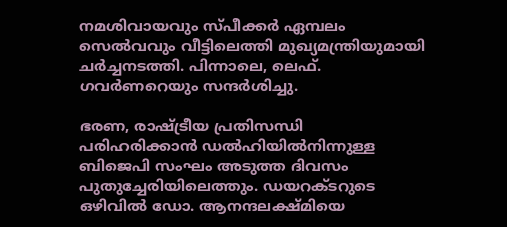നമശിവായവും സ്‌പീക്കർ ഏമ്പലം സെൽവവും വീട്ടിലെത്തി മുഖ്യമന്ത്രിയുമായി ചർച്ചനടത്തി. പിന്നാലെ, ലെഫ്‌. ഗവർണറെയും സന്ദർശിച്ചു.

ഭരണ, രാഷ്‌ട്രീയ പ്രതിസന്ധി പരിഹരിക്കാൻ ഡൽഹിയിൽനിന്നുള്ള ബിജെപി സംഘം അടുത്ത ദിവസം പുതുച്ചേരിയിലെത്തും. ഡയറക്ടറുടെ ഒഴിവിൽ ഡോ. ആനന്ദലക്ഷ്‌മിയെ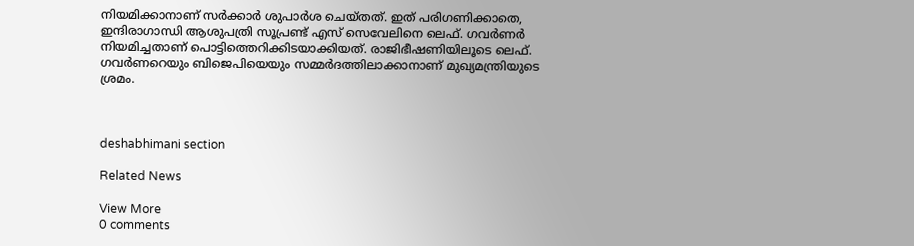നിയമിക്കാനാണ്‌ സർക്കാർ ശുപാർശ ചെയ്‌തത്‌. ഇത്‌ പരിഗണിക്കാതെ, ഇന്ദിരാഗാന്ധി ആശുപത്രി സൂപ്രണ്ട്‌ എസ്‌ സെവേലിനെ ലെഫ്‌. ഗവർണർ നിയമിച്ചതാണ്‌ പൊട്ടിത്തെറിക്കിടയാക്കിയത്‌. രാജിഭീഷണിയിലൂടെ ലെഫ്‌. ഗവർണറെയും ബിജെപിയെയും സമ്മർദത്തിലാക്കാനാണ്‌ മുഖ്യമന്ത്രിയുടെ ശ്രമം.



deshabhimani section

Related News

View More
0 comments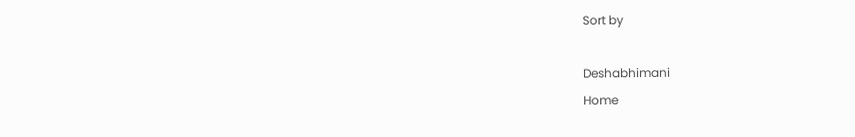Sort by

Deshabhimani
Home